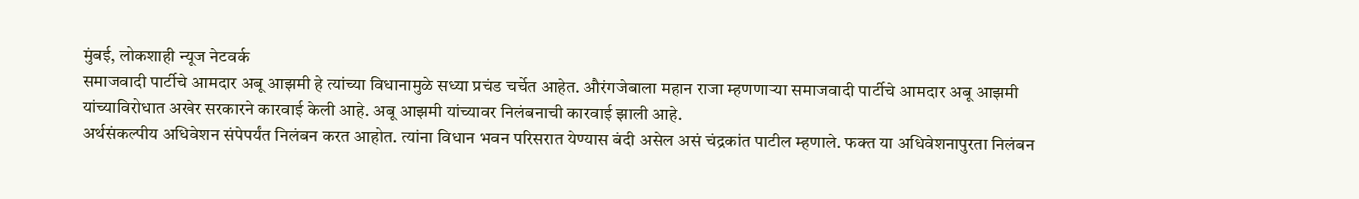मुंबई, लोकशाही न्यूज नेटवर्क
समाजवादी पार्टीचे आमदार अबू आझमी हे त्यांच्या विधानामुळे सध्या प्रचंड चर्चेत आहेत. औरंगजेबाला महान राजा म्हणणाऱ्या समाजवादी पार्टीचे आमदार अबू आझमी यांच्याविरोधात अखेर सरकारने कारवाई केली आहे. अबू आझमी यांच्यावर निलंबनाची कारवाई झाली आहे.
अर्थसंकल्पीय अधिवेशन संपेपर्यंत निलंबन करत आहोत. त्यांना विधान भवन परिसरात येण्यास बंदी असेल असं चंद्रकांत पाटील म्हणाले. फक्त या अधिवेशनापुरता निलंबन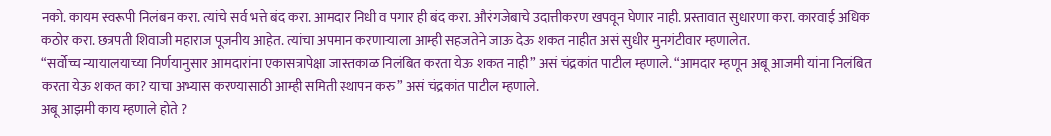नको. कायम स्वरूपी निलंबन करा. त्यांचे सर्व भत्ते बंद करा. आमदार निधी व पगार ही बंद करा. औरंगजेबाचे उदात्तीकरण खपवून घेणार नाही. प्रस्तावात सुधारणा करा. कारवाई अधिक कठोर करा. छत्रपती शिवाजी महाराज पूजनीय आहेत. त्यांचा अपमान करणाऱ्याला आम्ही सहजतेने जाऊ देऊ शकत नाहीत असं सुधीर मुनगंटीवार म्हणालेत.
“सर्वोच्च न्यायालयाच्या निर्णयानुसार आमदारांना एकासत्रापेक्षा जास्तकाळ निलंबित करता येऊ शकत नाही” असं चंद्रकांत पाटील म्हणाले. “आमदार म्हणून अबू आजमी यांना निलंबित करता येऊ शकत का? याचा अभ्यास करण्यासाठी आम्ही समिती स्थापन करु” असं चंद्रकांत पाटील म्हणाले.
अबू आझमी काय म्हणाले होते ?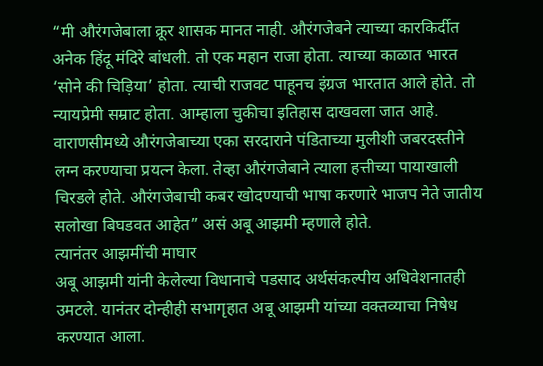“मी औरंगजेबाला क्रूर शासक मानत नाही. औरंगजेबने त्याच्या कारकिर्दीत अनेक हिंदू मंदिरे बांधली. तो एक महान राजा होता. त्याच्या काळात भारत ‘सोने की चिड़िया’ होता. त्याची राजवट पाहूनच इंग्रज भारतात आले होते. तो न्यायप्रेमी सम्राट होता. आम्हाला चुकीचा इतिहास दाखवला जात आहे. वाराणसीमध्ये औरंगजेबाच्या एका सरदाराने पंडिताच्या मुलीशी जबरदस्तीने लग्न करण्याचा प्रयत्न केला. तेव्हा औरंगजेबाने त्याला हत्तीच्या पायाखाली चिरडले होते. औरंगजेबाची कबर खोदण्याची भाषा करणारे भाजप नेते जातीय सलोखा बिघडवत आहेत” असं अबू आझमी म्हणाले होते.
त्यानंतर आझमींची माघार
अबू आझमी यांनी केलेल्या विधानाचे पडसाद अर्थसंकल्पीय अधिवेशनातही उमटले. यानंतर दोन्हीही सभागृहात अबू आझमी यांच्या वक्तव्याचा निषेध करण्यात आला.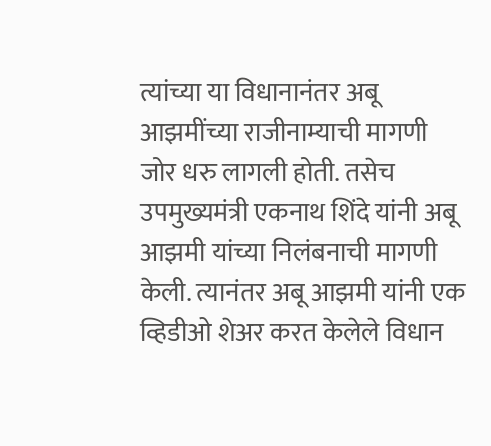त्यांच्या या विधानानंतर अबू आझमींच्या राजीनाम्याची मागणी जोर धरु लागली होती. तसेच उपमुख्यमंत्री एकनाथ शिंदे यांनी अबू आझमी यांच्या निलंबनाची मागणी केली. त्यानंतर अबू आझमी यांनी एक व्हिडीओ शेअर करत केलेले विधान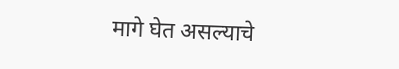मागे घेत असल्याचे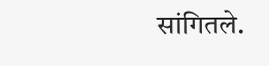सांगितले.